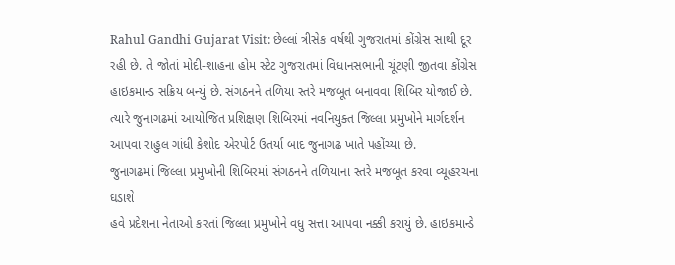Rahul Gandhi Gujarat Visit: છેલ્લાં ત્રીસેક વર્ષથી ગુજરાતમાં કોંગ્રેસ સાથી દૂર રહી છે. તે જોતાં મોદી-શાહના હોમ સ્ટેટ ગુજરાતમાં વિધાનસભાની ચૂંટણી જીતવા કોંગ્રેસ હાઇકમાન્ડ સક્રિય બન્યું છે. સંગઠનને તળિયા સ્તરે મજબૂત બનાવવા શિબિર યોજાઈ છે. ત્યારે જુનાગઢમાં આયોજિત પ્રશિક્ષણ શિબિરમાં નવનિયુક્ત જિલ્લા પ્રમુખોને માર્ગદર્શન આપવા રાહુલ ગાંધી કેશોદ એરપોર્ટ ઉતર્યા બાદ જુનાગઢ ખાતે પહોંચ્યા છે.
જુનાગઢમાં જિલ્લા પ્રમુખોની શિબિરમાં સંગઠનને તળિયાના સ્તરે મજબૂત કરવા વ્યૂહરચના ઘડાશે
હવે પ્રદેશના નેતાઓ કરતાં જિલ્લા પ્રમુખોને વધુ સત્તા આપવા નક્કી કરાયું છે. હાઇકમાન્ડે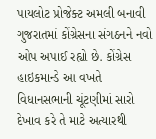પાયલોટ પ્રોજેક્ટ અમલી બનાવી ગુજરાતમાં કોંગ્રેસના સંગઠનને નવો ઓપ અપાઈ રહ્યો છે. કોંગ્રેસ હાઇકમાન્ડે આ વખતે વિધાનસભાની ચૂંટણીમાં સારો દેખાવ કરે તે માટે અત્યારથી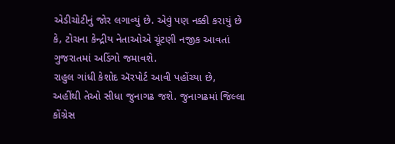એડીચોટીનું જોર લગાવ્યું છે. એવું પણ નક્કી કરાયું છે કે, ટોચના કેન્દ્રીય નેતાઓએ ચૂંટણી નજીક આવતાં ગુજરાતમાં અડિંગો જમાવશે.
રાહુલ ગાંધી કેશોદ ઍરપોર્ટ આવી પહોંચ્યા છે, અહીંથી તેઓ સીધા જુનાગઢ જશે. જુનાગઢમાં જિલ્લા કોંગ્રેસ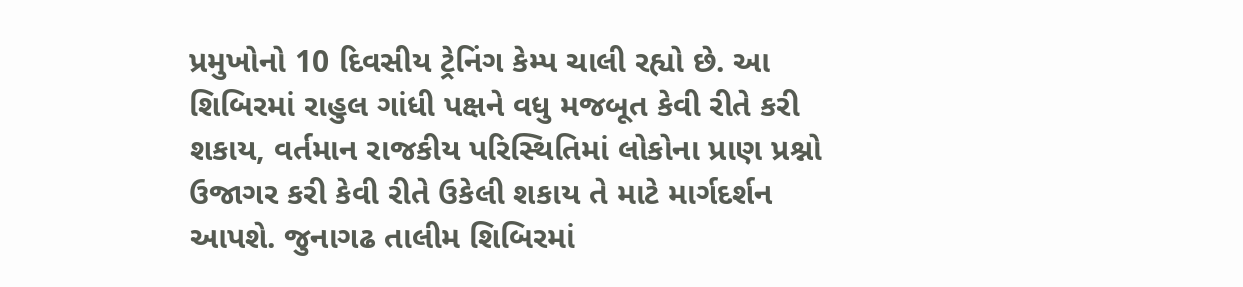પ્રમુખોનો 10 દિવસીય ટ્રેનિંગ કેમ્પ ચાલી રહ્યો છે. આ શિબિરમાં રાહુલ ગાંધી પક્ષને વધુ મજબૂત કેવી રીતે કરી શકાય, વર્તમાન રાજકીય પરિસ્થિતિમાં લોકોના પ્રાણ પ્રશ્નો ઉજાગર કરી કેવી રીતે ઉકેલી શકાય તે માટે માર્ગદર્શન આપશે. જુનાગઢ તાલીમ શિબિરમાં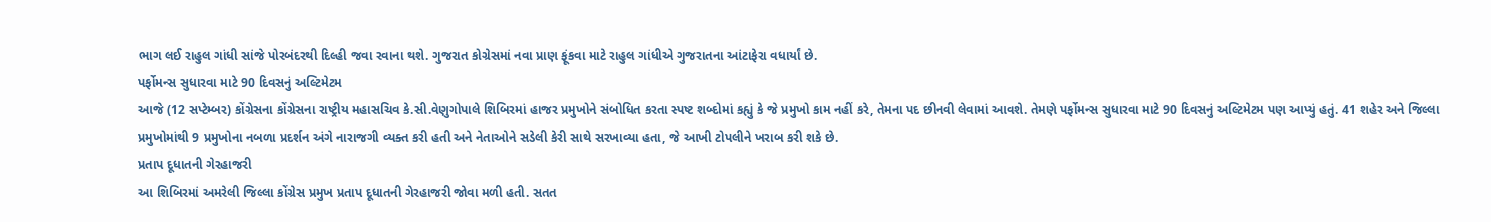ભાગ લઈ રાહુલ ગાંધી સાંજે પોરબંદરથી દિલ્હી જવા રવાના થશે. ગુજરાત કોગ્રેસમાં નવા પ્રાણ ફૂંકવા માટે રાહુલ ગાંધીએ ગુજરાતના આંટાફેરા વધાર્યાં છે.
પર્ફોમન્સ સુધારવા માટે 90 દિવસનું અલ્ટિમેટમ
આજે (12 સપ્ટેમ્બર) કોંગ્રેસના કોંગ્રેસના રાષ્ટ્રીય મહાસચિવ કે.સી.વેણુગોપાલે શિબિરમાં હાજર પ્રમુખોને સંબોધિત કરતા સ્પષ્ટ શબ્દોમાં કહ્યું કે જે પ્રમુખો કામ નહીં કરે, તેમના પદ છીનવી લેવામાં આવશે. તેમણે પર્ફોમન્સ સુધારવા માટે 90 દિવસનું અલ્ટિમેટમ પણ આપ્યું હતું. 41 શહેર અને જિલ્લા પ્રમુખોમાંથી 9 પ્રમુખોના નબળા પ્રદર્શન અંગે નારાજગી વ્યક્ત કરી હતી અને નેતાઓને સડેલી કેરી સાથે સરખાવ્યા હતા, જે આખી ટોપલીને ખરાબ કરી શકે છે.
પ્રતાપ દૂધાતની ગેરહાજરી
આ શિબિરમાં અમરેલી જિલ્લા કોંગ્રેસ પ્રમુખ પ્રતાપ દૂધાતની ગેરહાજરી જોવા મળી હતી. સતત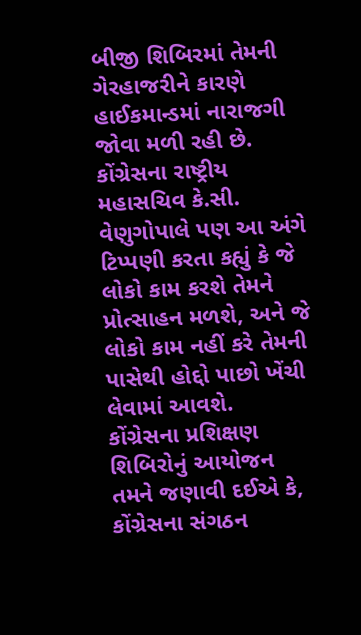બીજી શિબિરમાં તેમની ગેરહાજરીને કારણે હાઈકમાન્ડમાં નારાજગી જોવા મળી રહી છે. કોંગ્રેસના રાષ્ટ્રીય મહાસચિવ કે.સી. વેણુગોપાલે પણ આ અંગે ટિપ્પણી કરતા કહ્યું કે જે લોકો કામ કરશે તેમને પ્રોત્સાહન મળશે, અને જે લોકો કામ નહીં કરે તેમની પાસેથી હોદ્દો પાછો ખેંચી લેવામાં આવશે.
કોંગ્રેસના પ્રશિક્ષણ શિબિરોનું આયોજન
તમને જણાવી દઈએ કે, કોંગ્રેસના સંગઠન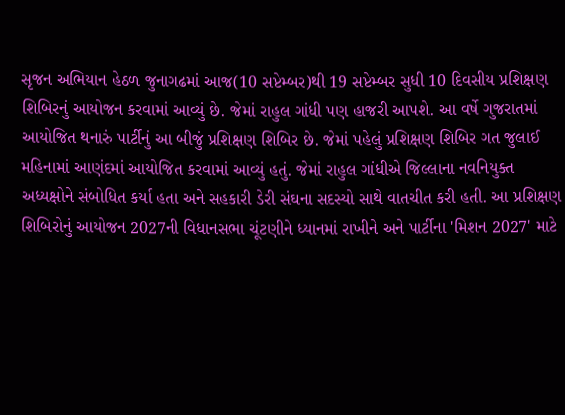સૃજન અભિયાન હેઠળ જુનાગઢમાં આજ(10 સપ્ટેમ્બર)થી 19 સપ્ટેમ્બર સુધી 10 દિવસીય પ્રશિક્ષણ શિબિરનું આયોજન કરવામાં આવ્યું છે. જેમાં રાહુલ ગાંધી પણ હાજરી આપશે. આ વર્ષે ગુજરાતમાં આયોજિત થનારું પાર્ટીનું આ બીજું પ્રશિક્ષણ શિબિર છે. જેમાં પહેલું પ્રશિક્ષણ શિબિર ગત જુલાઈ મહિનામાં આણંદમાં આયોજિત કરવામાં આવ્યું હતું. જેમાં રાહુલ ગાંધીએ જિલ્લાના નવનિયુક્ત અધ્યક્ષોને સંબોધિત કર્યા હતા અને સહકારી ડેરી સંઘના સદસ્યો સાથે વાતચીત કરી હતી. આ પ્રશિક્ષણ શિબિરોનું આયોજન 2027ની વિધાનસભા ચૂંટણીને ધ્યાનમાં રાખીને અને પાર્ટીના 'મિશન 2027' માટે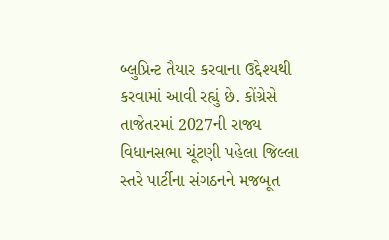બ્લુપ્રિન્ટ તૈયાર કરવાના ઉદ્દેશ્યથી કરવામાં આવી રહ્યું છે. કોંગ્રેસે તાજેતરમાં 2027ની રાજ્ય વિધાનસભા ચૂંટણી પહેલા જિલ્લા સ્તરે પાર્ટીના સંગઠનને મજબૂત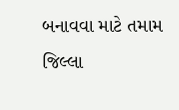બનાવવા માટે તમામ જિલ્લા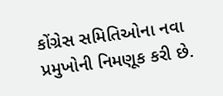કોંગ્રેસ સમિતિઓના નવા પ્રમુખોની નિમણૂક કરી છે.